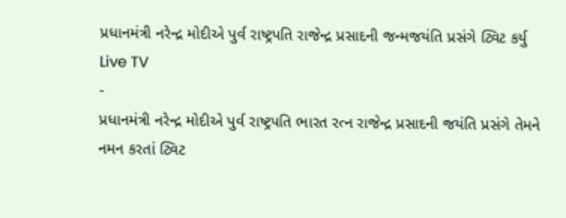પ્રધાનમંત્રી નરેન્દ્ર મોદીએ પુર્વ રાષ્ટ્રપતિ રાજેન્દ્ર પ્રસાદની જન્મજયંતિ પ્રસંગે ટ્વિટ કર્યુ
Live TV
-
પ્રધાનમંત્રી નરેન્દ્ર મોદીએ પુર્વ રાષ્ટ્રપતિ ભારત રત્ન રાજેન્દ્ર પ્રસાદની જયંતિ પ્રસંગે તેમને નમન કરતાં ટ્વિટ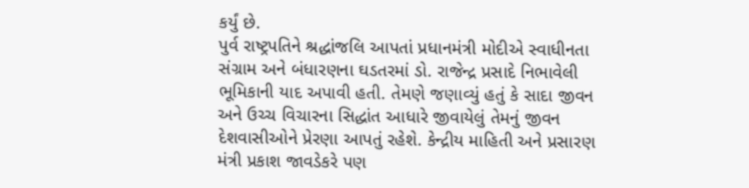કર્યું છે.
પુર્વ રાષ્ટ્રપતિને શ્રદ્ધાંજલિ આપતાં પ્રધાનમંત્રી મોદીએ સ્વાધીનતા સંગ્રામ અને બંધારણના ઘડતરમાં ડો. રાજેન્દ્ર પ્રસાદે નિભાવેલી ભૂમિકાની યાદ અપાવી હતી. તેમણે જણાવ્યું હતું કે સાદા જીવન અને ઉચ્ચ વિચારના સિદ્ધાંત આધારે જીવાયેલું તેમનું જીવન દેશવાસીઓને પ્રેરણા આપતું રહેશે. કેન્દ્રીય માહિતી અને પ્રસારણ મંત્રી પ્રકાશ જાવડેકરે પણ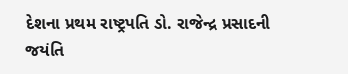દેશના પ્રથમ રાષ્ટ્રપતિ ડો. રાજેન્દ્ર પ્રસાદની જયંતિ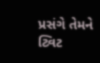પ્રસંગે તેમને ટ્વિટ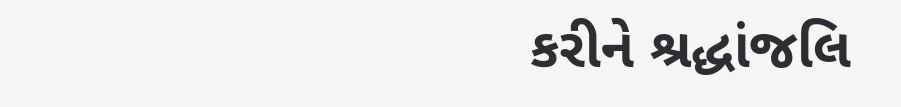કરીને શ્રદ્ધાંજલિ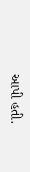આપી હતી.